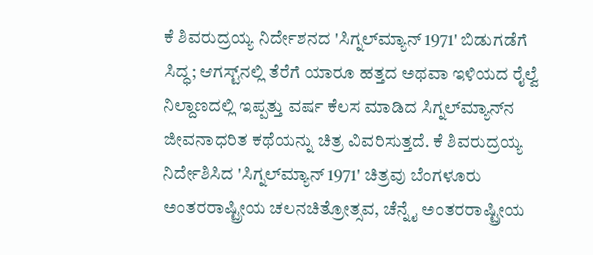ಕೆ ಶಿವರುದ್ರಯ್ಯ ನಿರ್ದೇಶನದ 'ಸಿಗ್ನಲ್‌ಮ್ಯಾನ್ 1971' ಬಿಡುಗಡೆಗೆ ಸಿದ್ಧ; ಆಗಸ್ಟ್‌ನಲ್ಲಿ ತೆರೆಗೆ ಯಾರೂ ಹತ್ತದ ಅಥವಾ ಇಳಿಯದ ರೈಲ್ವೆ ನಿಲ್ದಾಣದಲ್ಲಿ ಇಪ್ಪತ್ತು ವರ್ಷ ಕೆಲಸ ಮಾಡಿದ ಸಿಗ್ನಲ್‌ಮ್ಯಾನ್‌ನ ಜೀವನಾಧರಿತ ಕಥೆಯನ್ನು ಚಿತ್ರ ವಿವರಿಸುತ್ತದೆ. ಕೆ ಶಿವರುದ್ರಯ್ಯ ನಿರ್ದೇಶಿಸಿದ 'ಸಿಗ್ನಲ್‌ಮ್ಯಾನ್ 1971' ಚಿತ್ರವು ಬೆಂಗಳೂರು ಅಂತರರಾಷ್ಟ್ರೀಯ ಚಲನಚಿತ್ರೋತ್ಸವ, ಚೆನ್ನೈ ಅಂತರರಾಷ್ಟ್ರೀಯ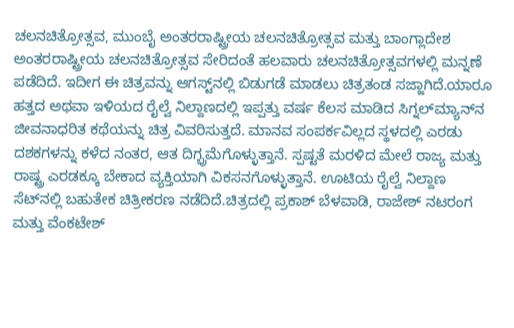ಚಲನಚಿತ್ರೋತ್ಸವ, ಮುಂಬೈ ಅಂತರರಾಷ್ಟ್ರೀಯ ಚಲನಚಿತ್ರೋತ್ಸವ ಮತ್ತು ಬಾಂಗ್ಲಾದೇಶ ಅಂತರರಾಷ್ಟ್ರೀಯ ಚಲನಚಿತ್ರೋತ್ಸವ ಸೇರಿದಂತೆ ಹಲವಾರು ಚಲನಚಿತ್ರೋತ್ಸವಗಳಲ್ಲಿ ಮನ್ನಣೆ ಪಡೆದಿದೆ. ಇದೀಗ ಈ ಚಿತ್ರವನ್ನು ಆಗಸ್ಟ್‌ನಲ್ಲಿ ಬಿಡುಗಡೆ ಮಾಡಲು ಚಿತ್ರತಂಡ ಸಜ್ಜಾಗಿದೆ.ಯಾರೂ ಹತ್ತದ ಅಥವಾ ಇಳಿಯದ ರೈಲ್ವೆ ನಿಲ್ದಾಣದಲ್ಲಿ ಇಪ್ಪತ್ತು ವರ್ಷ ಕೆಲಸ ಮಾಡಿದ ಸಿಗ್ನಲ್‌ಮ್ಯಾನ್‌ನ ಜೀವನಾಧರಿತ ಕಥೆಯನ್ನು ಚಿತ್ರ ವಿವರಿಸುತ್ತದೆ. ಮಾನವ ಸಂಪರ್ಕವಿಲ್ಲದ ಸ್ಥಳದಲ್ಲಿ ಎರಡು ದಶಕಗಳನ್ನು ಕಳೆದ ನಂತರ, ಆತ ದಿಗ್ಭ್ರಮೆಗೊಳ್ಳುತ್ತಾನೆ. ಸ್ಪಷ್ಟತೆ ಮರಳಿದ ಮೇಲೆ ರಾಜ್ಯ ಮತ್ತು ರಾಷ್ಟ್ರ ಎರಡಕ್ಕೂ ಬೇಕಾದ ವ್ಯಕ್ತಿಯಾಗಿ ವಿಕಸನಗೊಳ್ಳುತ್ತಾನೆ. ಊಟಿಯ ರೈಲ್ವೆ ನಿಲ್ದಾಣ ಸೆಟ್‌ನಲ್ಲಿ ಬಹುತೇಕ ಚಿತ್ರೀಕರಣ ನಡೆದಿದೆ.ಚಿತ್ರದಲ್ಲಿ ಪ್ರಕಾಶ್ ಬೆಳವಾಡಿ, ರಾಜೇಶ್ ನಟರಂಗ ಮತ್ತು ವೆಂಕಟೇಶ್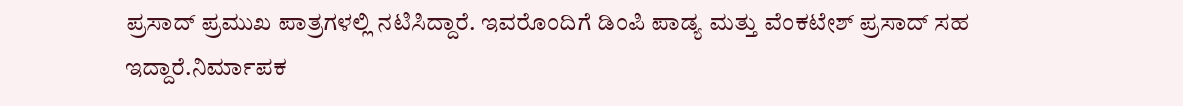ಪ್ರಸಾದ್ ಪ್ರಮುಖ ಪಾತ್ರಗಳಲ್ಲಿ ನಟಿಸಿದ್ದಾರೆ. ಇವರೊಂದಿಗೆ ಡಿಂಪಿ ಪಾಡ್ಯ ಮತ್ತು ವೆಂಕಟೇಶ್ ಪ್ರಸಾದ್ ಸಹ ಇದ್ದಾರೆ.ನಿರ್ಮಾಪಕ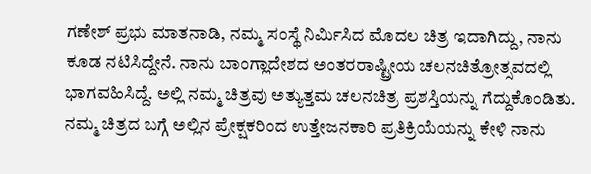ಗಣೇಶ್ ಪ್ರಭು ಮಾತನಾಡಿ, ನಮ್ಮ ಸಂಸ್ಥೆ ನಿರ್ಮಿಸಿದ ಮೊದಲ ಚಿತ್ರ ಇದಾಗಿದ್ದು, ನಾನು ಕೂಡ ನಟಿಸಿದ್ದೇನೆ. ನಾನು ಬಾಂಗ್ಲಾದೇಶದ ಅಂತರರಾಷ್ಟ್ರೀಯ ಚಲನಚಿತ್ರೋತ್ಸವದಲ್ಲಿ ಭಾಗವಹಿಸಿದ್ದೆ. ಅಲ್ಲಿ ನಮ್ಮ ಚಿತ್ರವು ಅತ್ಯುತ್ತಮ ಚಲನಚಿತ್ರ ಪ್ರಶಸ್ತಿಯನ್ನು ಗೆದ್ದುಕೊಂಡಿತು. ನಮ್ಮ ಚಿತ್ರದ ಬಗ್ಗೆ ಅಲ್ಲಿನ ಪ್ರೇಕ್ಷಕರಿಂದ ಉತ್ತೇಜನಕಾರಿ ಪ್ರತಿಕ್ರಿಯೆಯನ್ನು ಕೇಳಿ ನಾನು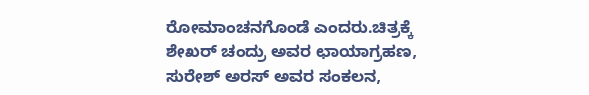ರೋಮಾಂಚನಗೊಂಡೆ ಎಂದರು.ಚಿತ್ರಕ್ಕೆ ಶೇಖರ್ ಚಂದ್ರು ಅವರ ಛಾಯಾಗ್ರಹಣ, ಸುರೇಶ್ ಅರಸ್ ಅವರ ಸಂಕಲನ,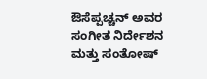ಔಸೆಪ್ಪಚ್ಚನ್ ಅವರ ಸಂಗೀತ ನಿರ್ದೇಶನ ಮತ್ತು ಸಂತೋಷ್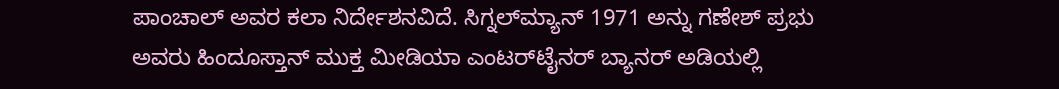ಪಾಂಚಾಲ್ ಅವರ ಕಲಾ ನಿರ್ದೇಶನವಿದೆ. ಸಿಗ್ನಲ್‌ಮ್ಯಾನ್ 1971 ಅನ್ನು ಗಣೇಶ್ ಪ್ರಭು ಅವರು ಹಿಂದೂಸ್ತಾನ್ ಮುಕ್ತ ಮೀಡಿಯಾ ಎಂಟರ್‌ಟೈನರ್ ಬ್ಯಾನರ್ ಅಡಿಯಲ್ಲಿ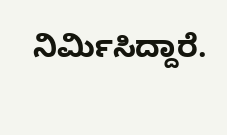ನಿರ್ಮಿಸಿದ್ದಾರೆ.